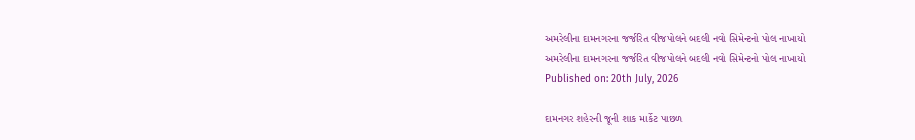અમરેલીના દામનગરના જર્જરિત વીજપોલને બદલી નવો સિમેન્ટનો પોલ નાખાયો
અમરેલીના દામનગરના જર્જરિત વીજપોલને બદલી નવો સિમેન્ટનો પોલ નાખાયો
Published on: 20th July, 2026

દામનગર શહેરની જૂની શાક માર્કેટ પાછળ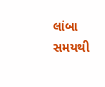લાંબા સમયથી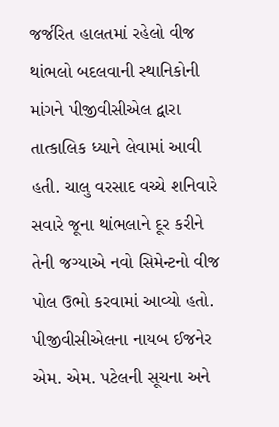જર્જરિત હાલતમાં રહેલો વીજ થાંભલો બદલવાની સ્થાનિકોની માંગને પીજીવીસીએલ દ્વારા તાત્કાલિક ધ્યાને લેવામાં આવી હતી. ચાલુ વરસાદ વચ્ચે શનિવારે સવારે જૂના થાંભલાને દૂર કરીને તેની જગ્યાએ નવો સિમેન્ટનો વીજ પોલ ઉભો કરવામાં આવ્યો હતો. પીજીવીસીએલના નાયબ ઈજનેર એમ. એમ. પટેલની સૂચના અને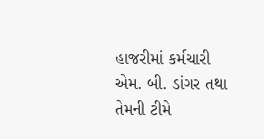હાજરીમાં કર્મચારી એમ. બી. ડાંગર તથા તેમની ટીમે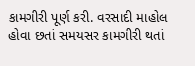કામગીરી પૂર્ણ કરી. વરસાદી માહોલ હોવા છતાં સમયસર કામગીરી થતાં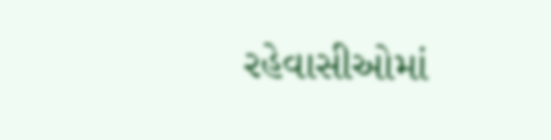રહેવાસીઓમાં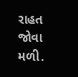રાહત જોવા મળી.